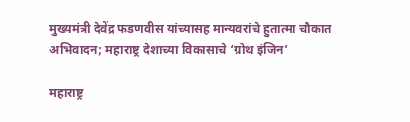मुख्यमंत्री देवेंद्र फडणवीस यांच्यासह मान्यवरांचे हुतात्मा चौकात अभिवादन; महाराष्ट्र देशाच्या विकासाचे ‘ग्रोथ इंजिन’

महाराष्ट्र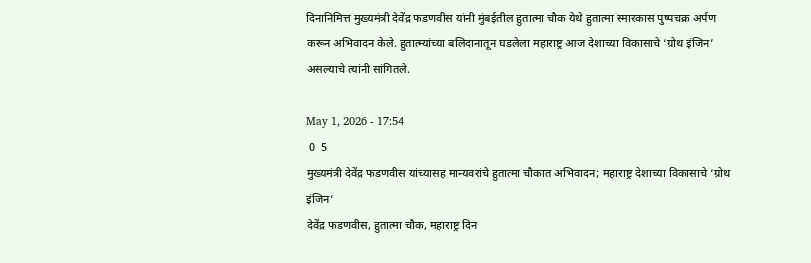दिनानिमित्त मुख्यमंत्री देवेंद्र फडणवीस यांनी मुंबईतील हुतात्मा चौक येथे हुतात्मा स्मारकास पुष्पचक्र अर्पण करून अभिवादन केले. हुतात्म्यांच्या बलिदानातून घडलेला महाराष्ट्र आज देशाच्या विकासाचे ‘ग्रोथ इंजिन’ असल्याचे त्यांनी सांगितले.

May 1, 2026 - 17:54
 0  5
मुख्यमंत्री देवेंद्र फडणवीस यांच्यासह मान्यवरांचे हुतात्मा चौकात अभिवादन; महाराष्ट्र देशाच्या विकासाचे ‘ग्रोथ इंजिन’
देवेंद्र फडणवीस, हुतात्मा चौक, महाराष्ट्र दिन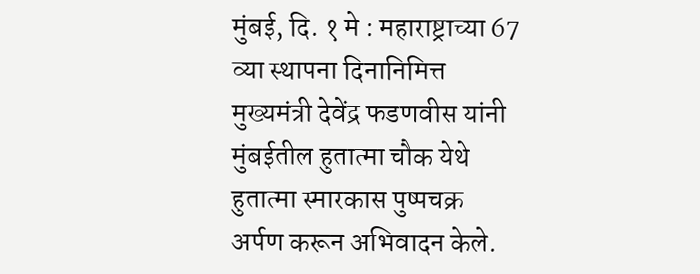मुंबई, दि. १ मे : महाराष्ट्राच्या 67 व्या स्थापना दिनानिमित्त मुख्यमंत्री देवेंद्र फडणवीस यांनी मुंबईतील हुतात्मा चौक येथे हुतात्मा स्मारकास पुष्पचक्र अर्पण करून अभिवादन केले.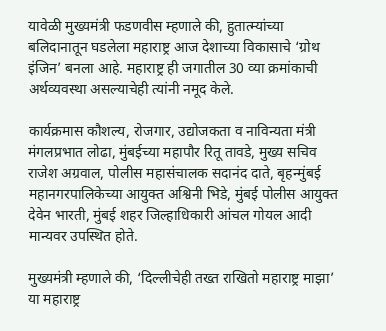यावेळी मुख्यमंत्री फडणवीस म्हणाले की, हुतात्म्यांच्या बलिदानातून घडलेला महाराष्ट्र आज देशाच्या विकासाचे ‘ग्रोथ इंजिन’ बनला आहे. महाराष्ट्र ही जगातील 30 व्या क्रमांकाची अर्थव्यवस्था असल्याचेही त्यांनी नमूद केले.

कार्यक्रमास कौशल्य, रोजगार, उद्योजकता व नाविन्यता मंत्री मंगलप्रभात लोढा, मुंबईच्या महापौर रितू तावडे, मुख्य सचिव राजेश अग्रवाल, पोलीस महासंचालक सदानंद दाते, बृहन्मुंबई महानगरपालिकेच्या आयुक्त अश्विनी भिडे, मुंबई पोलीस आयुक्त देवेन भारती, मुंबई शहर जिल्हाधिकारी आंचल गोयल आदी मान्यवर उपस्थित होते.

मुख्यमंत्री म्हणाले की, ‘दिल्लीचेही तख्त राखितो महाराष्ट्र माझा’ या महाराष्ट्र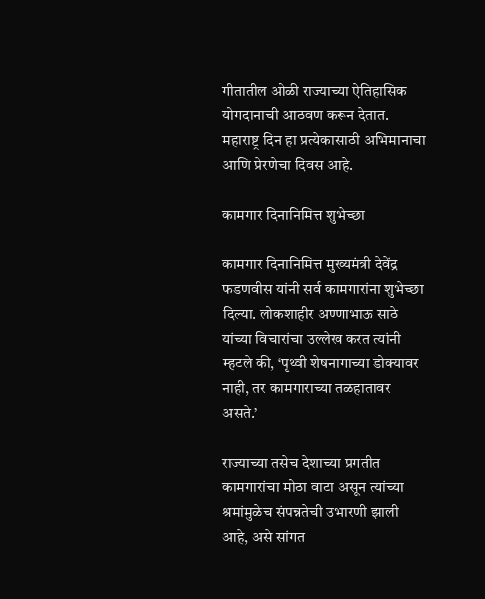गीतातील ओळी राज्याच्या ऐतिहासिक योगदानाची आठवण करून देतात. महाराष्ट्र दिन हा प्रत्येकासाठी अभिमानाचा आणि प्रेरणेचा दिवस आहे.

कामगार दिनानिमित्त शुभेच्छा

कामगार दिनानिमित्त मुख्यमंत्री देवेंद्र फडणवीस यांनी सर्व कामगारांना शुभेच्छा दिल्या. लोकशाहीर अण्णाभाऊ साठे यांच्या विचारांचा उल्लेख करत त्यांनी म्हटले की, ‘पृथ्वी शेषनागाच्या डोक्यावर नाही, तर कामगाराच्या तळहातावर असते.’

राज्याच्या तसेच देशाच्या प्रगतीत कामगारांचा मोठा वाटा असून त्यांच्या श्रमांमुळेच संपन्नतेची उभारणी झाली आहे, असे सांगत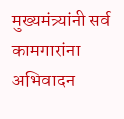मुख्यमंत्र्यांनी सर्व कामगारांना अभिवादन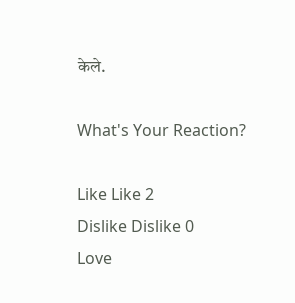केले.

What's Your Reaction?

Like Like 2
Dislike Dislike 0
Love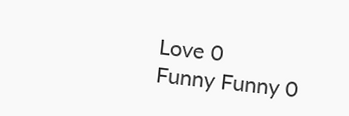Love 0
Funny Funny 0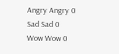Angry Angry 0
Sad Sad 0
Wow Wow 0